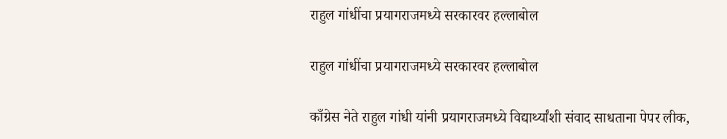राहुल गांधींचा प्रयागराजमध्ये सरकारवर हल्लाबोल

राहुल गांधींचा प्रयागराजमध्ये सरकारवर हल्लाबोल

काँग्रेस नेते राहुल गांधी यांनी प्रयागराजमध्ये विद्यार्थ्यांशी संवाद साधताना पेपर लीक,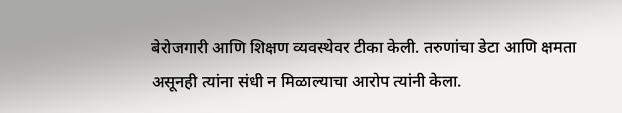बेरोजगारी आणि शिक्षण व्यवस्थेवर टीका केली. तरुणांचा डेटा आणि क्षमता असूनही त्यांना संधी न मिळाल्याचा आरोप त्यांनी केला.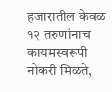हजारातील केवळ १२ तरुणांनाच कायमस्वरूपी नोकरी मिळते,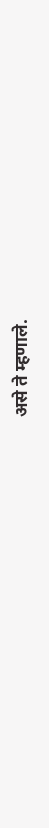असे ते म्हणाले.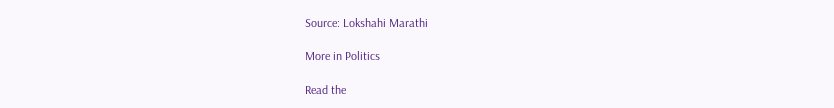Source: Lokshahi Marathi

More in Politics

Read the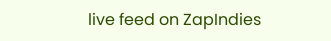live feed on ZapIndies